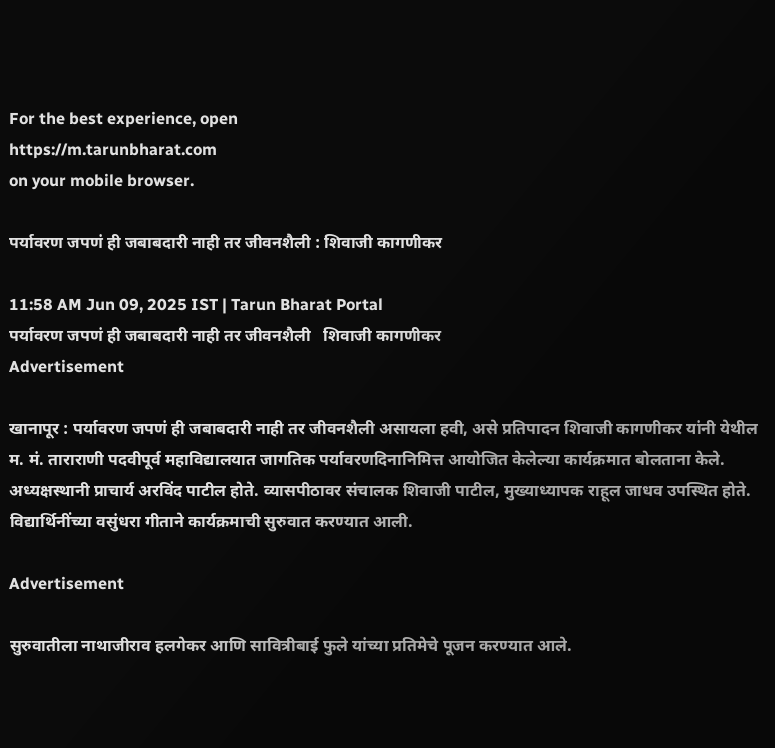For the best experience, open
https://m.tarunbharat.com
on your mobile browser.

पर्यावरण जपणं ही जबाबदारी नाही तर जीवनशैली : शिवाजी कागणीकर

11:58 AM Jun 09, 2025 IST | Tarun Bharat Portal
पर्यावरण जपणं ही जबाबदारी नाही तर जीवनशैली   शिवाजी कागणीकर
Advertisement

खानापूर : पर्यावरण जपणं ही जबाबदारी नाही तर जीवनशैली असायला हवी, असे प्रतिपादन शिवाजी कागणीकर यांनी येथील म. मं. ताराराणी पदवीपूर्व महाविद्यालयात जागतिक पर्यावरणदिनानिमित्त आयोजित केलेल्या कार्यक्रमात बोलताना केले. अध्यक्षस्थानी प्राचार्य अरविंद पाटील होते. व्यासपीठावर संचालक शिवाजी पाटील, मुख्याध्यापक राहूल जाधव उपस्थित होते. विद्यार्थिनींच्या वसुंधरा गीताने कार्यक्रमाची सुरुवात करण्यात आली.

Advertisement

सुरुवातीला नाथाजीराव हलगेकर आणि सावित्रीबाई फुले यांच्या प्रतिमेचे पूजन करण्यात आले.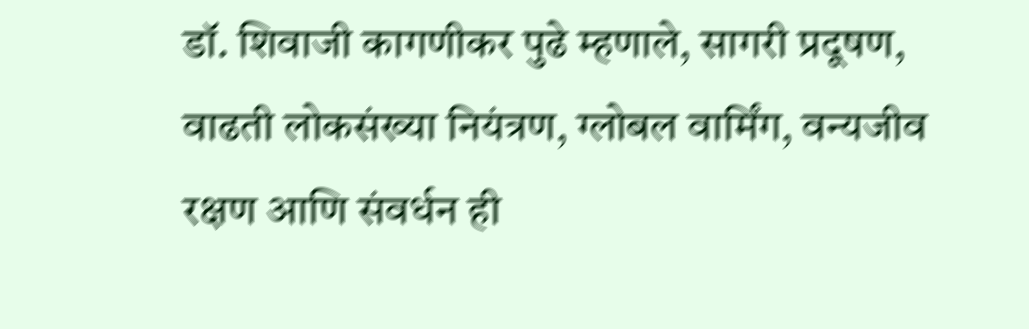डॉ. शिवाजी कागणीकर पुढे म्हणाले, सागरी प्रदूषण, वाढती लोकसंख्या नियंत्रण, ग्लोबल वार्मिंग, वन्यजीव रक्षण आणि संवर्धन ही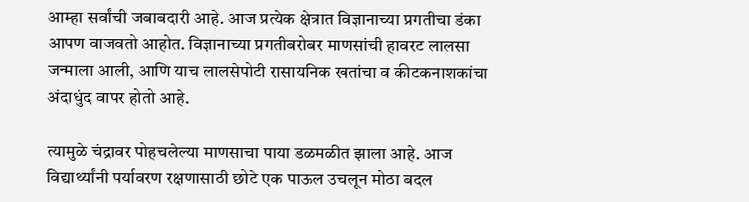आम्हा सर्वांची जबाबदारी आहे. आज प्रत्येक क्षेत्रात विज्ञानाच्या प्रगतीचा डंका आपण वाजवतो आहोत. विज्ञानाच्या प्रगतीबरोबर माणसांची हावरट लालसा जन्माला आली, आणि याच लालसेपोटी रासायनिक खतांचा व कीटकनाशकांचा अंदाधुंद वापर होतो आहे.

त्यामुळे चंद्रावर पोहचलेल्या माणसाचा पाया डळमळीत झाला आहे. आज विद्यार्थ्यांनी पर्यावरण रक्षणासाठी छोटे एक पाऊल उचलून मोठा बदल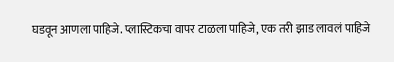घडवून आणला पाहिजे. प्लास्टिकचा वापर टाळला पाहिजे, एक तरी झाड लावलं पाहिजे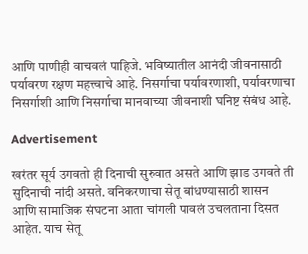आणि पाणीही वाचवलं पाहिजे. भविष्यातील आनंदी जीवनासाठी पर्यावरण रक्षण महत्त्वाचे आहे. निसर्गाचा पर्यावरणाशी, पर्यावरणाचा निसर्गाशी आणि निसर्गाचा मानवाच्या जीवनाशी घनिष्ट संबंध आहे.

Advertisement

खरंतर सूर्य उगवतो ही दिनाची सुरुवात असते आणि झाड उगवते ती सुदिनाची नांदी असते. वनिकरणाचा सेतू बांधण्यासाठी शासन आणि सामाजिक संघटना आता चांगली पावलं उचलताना दिसत आहेत. याच सेतू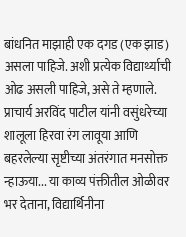बांधनित माझाही एक दगड (एक झाड) असला पाहिजे. अशी प्रत्येक विद्यार्थ्याची ओढ असली पाहिजे, असे ते म्हणाले. प्राचार्य अरविंद पाटील यांनी वसुंधरेच्या शालूला हिरवा रंग लावूया आणि बहरलेल्या सृष्टीच्या अंतरंगात मनसोक्त न्हाऊया... या काव्य पंक्तीतील ओळीवर भर देताना, विद्यार्थिनीना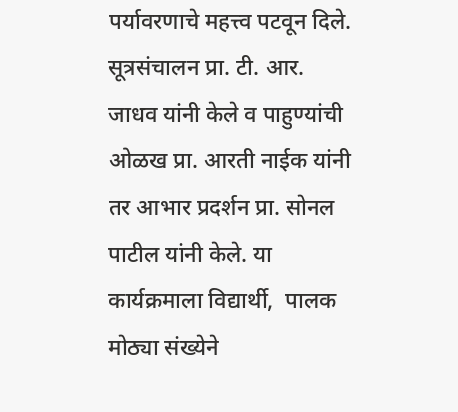पर्यावरणाचे महत्त्व पटवून दिले. सूत्रसंचालन प्रा. टी. आर. जाधव यांनी केले व पाहुण्यांची ओळख प्रा. आरती नाईक यांनी तर आभार प्रदर्शन प्रा. सोनल पाटील यांनी केले. या कार्यक्रमाला विद्यार्थी,  पालक मोठ्या संख्येने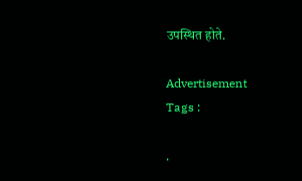उपस्थित होते.

Advertisement
Tags :

.